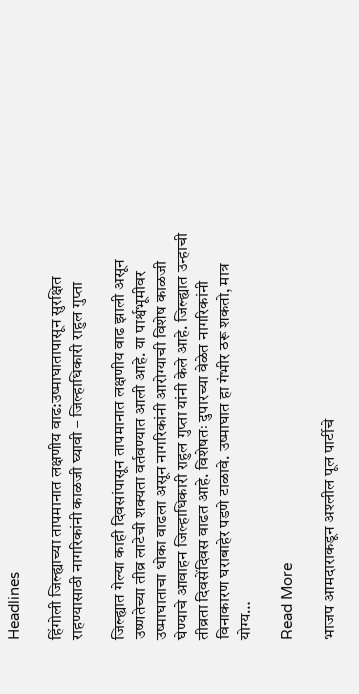Headlines

हिंगोली जिल्ह्याच्या तापमानात लक्षणीय वाढ:उष्माघातापासून सुरक्षित राहण्यासाठी नागरिकांनी काळजी घ्यावी – जिल्हाधिकारी राहुल गुप्ता

जिल्ह्यात गेल्या काही दिवसांपासून तापमानात लक्षणीय वाढ झाली असून उष्णतेच्या तीव्र लाटेची शक्यता वर्तवण्यात आली आहे. या पार्श्वभूमीवर उष्माघाताचा धोका वाढला असून नागरिकांनी आरोग्याची विशेष काळजी घेण्याचे आवाहन जिल्हाधिकारी राहुल गुप्ता यांनी केले आहे. जिल्ह्यात उन्हाची तीव्रता दिवसेंदिवस वाढत आहे. विशेषतः दुपारच्या वेळेत नागरिकांनी विनाकारण घराबाहेर पडणे टाळावे. उष्माघात हा गंभीर ठरू शकतो, मात्र योग्य…

Read More

भाजप आमदाराकडून अश्लील पूल पार्टीचे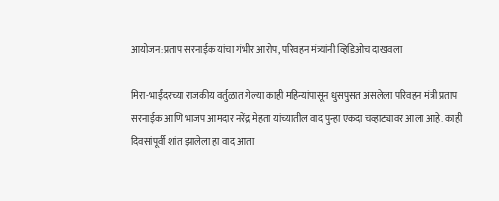आयोजन:प्रताप सरनाईक यांचा गंभीर आरोप, परिवहन मंत्र्यांनी व्हिडिओच दाखवला

मिरा-भाईंदरच्या राजकीय वर्तुळात गेल्या काही महिन्यांपासून धुसपुसत असलेला परिवहन मंत्री प्रताप सरनाईक आणि भाजप आमदार नरेंद्र मेहता यांच्यातील वाद पुन्हा एकदा चव्हाट्यावर आला आहे. काही दिवसांपूर्वी शांत झालेला हा वाद आता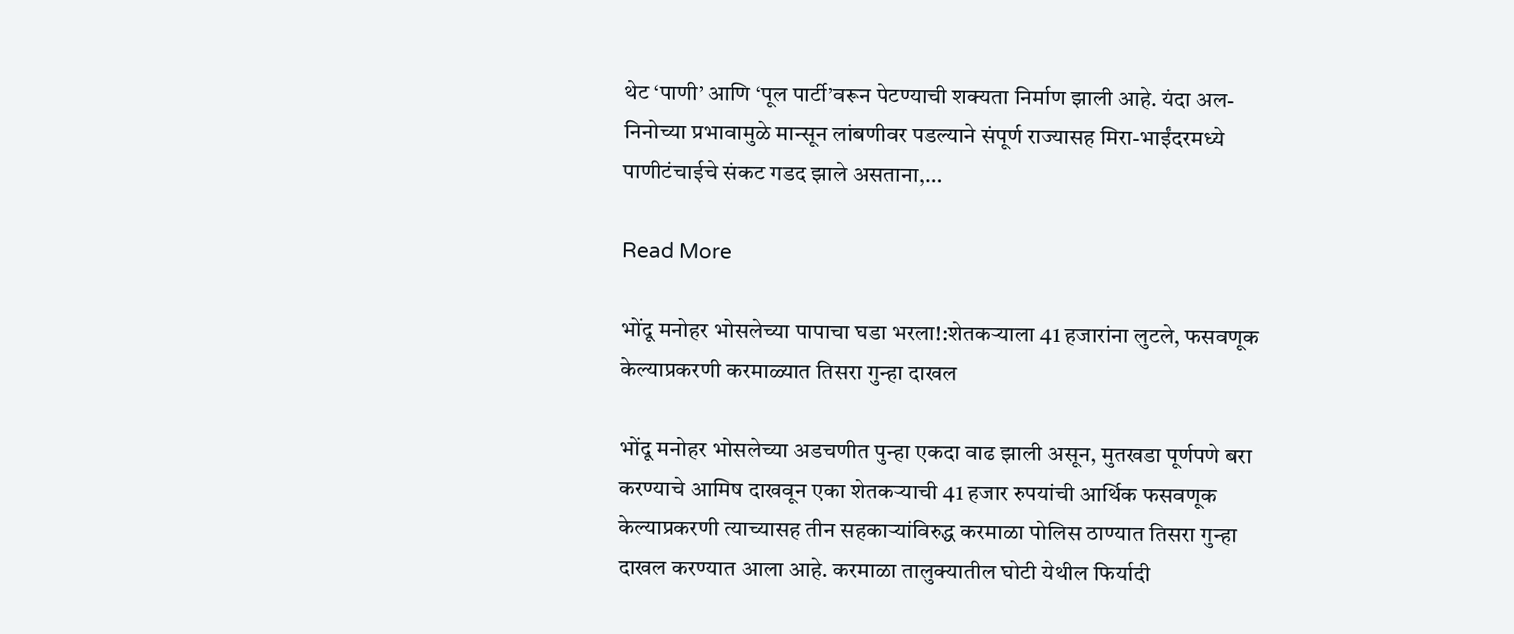थेट ‘पाणी’ आणि ‘पूल पार्टी’वरून पेटण्याची शक्यता निर्माण झाली आहे. यंदा अल-निनोच्या प्रभावामुळे मान्सून लांबणीवर पडल्याने संपूर्ण राज्यासह मिरा-भाईंदरमध्ये पाणीटंचाईचे संकट गडद झाले असताना,…

Read More

भोंदू मनोहर भोसलेच्या पापाचा घडा भरला!:शेतकऱ्याला 41 हजारांना लुटले, फसवणूक केल्याप्रकरणी करमाळ्यात तिसरा गुन्हा दाखल

भोंदू मनोहर भोसलेच्या अडचणीत पुन्हा एकदा वाढ झाली असून, मुतखडा पूर्णपणे बरा करण्याचे आमिष दाखवून एका शेतकऱ्याची 41 हजार रुपयांची आर्थिक फसवणूक केल्याप्रकरणी त्याच्यासह तीन सहकाऱ्यांविरुद्ध करमाळा पोलिस ठाण्यात तिसरा गुन्हा दाखल करण्यात आला आहे. करमाळा तालुक्यातील घोटी येथील फिर्यादी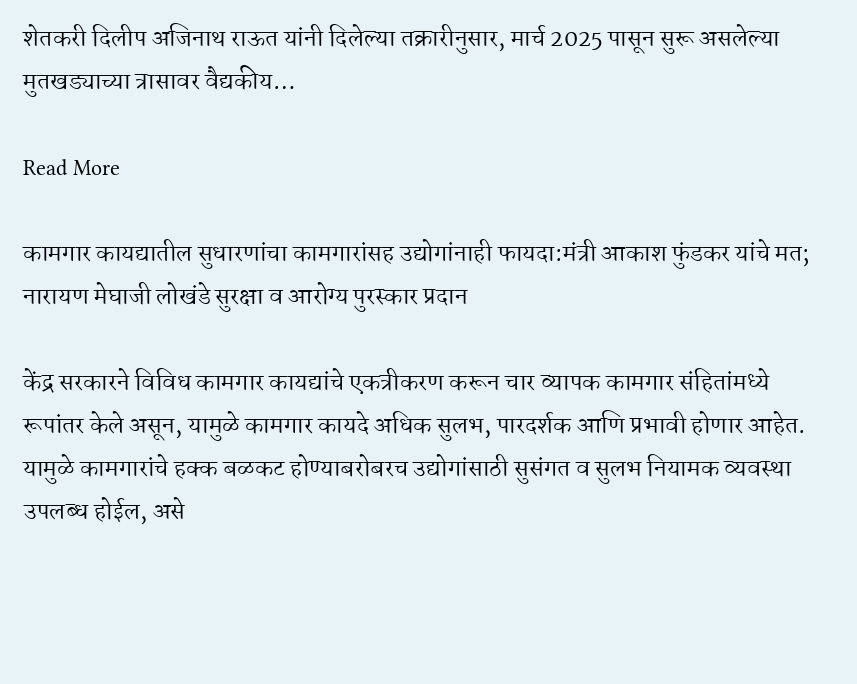शेतकरी दिलीप अजिनाथ राऊत यांनी दिलेल्या तक्रारीनुसार, मार्च 2025 पासून सुरू असलेल्या मुतखड्याच्या त्रासावर वैद्यकीय…

Read More

कामगार कायद्यातील सुधारणांचा कामगारांसह उद्योगांनाही फायदा:मंत्री आकाश फुंडकर यांचे मत; नारायण मेघाजी लोखंडे सुरक्षा व आरोग्य पुरस्कार प्रदान

केंद्र सरकारने विविध कामगार कायद्यांचे एकत्रीकरण करून चार व्यापक कामगार संहितांमध्ये रूपांतर केले असून, यामुळे कामगार कायदे अधिक सुलभ, पारदर्शक आणि प्रभावी होणार आहेत. यामुळे कामगारांचे हक्क बळकट होण्याबरोबरच उद्योगांसाठी सुसंगत व सुलभ नियामक व्यवस्था उपलब्ध होईल, असे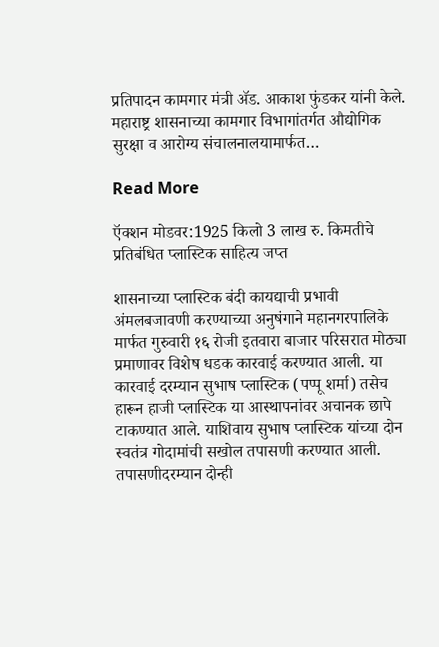प्रतिपादन कामगार मंत्री ॲड. आकाश फुंडकर यांनी केले. महाराष्ट्र शासनाच्या कामगार विभागांतर्गत औद्योगिक सुरक्षा व आरोग्य संचालनालयामार्फत…

Read More

ऍक्शन मोडवर:1925 किलो 3 लाख रु. किमतीचे प्रतिबंधित प्लास्टिक साहित्य जप्त

शासनाच्या प्लास्टिक बंदी कायद्याची प्रभावी अंमलबजावणी करण्याच्या अनुषंगाने महानगरपालिके मार्फत गुरुवारी १६ रोजी इतवारा बाजार परिसरात मोठ्या प्रमाणावर विशेष धडक कारवाई करण्यात आली. या कारवाई दरम्यान सुभाष प्लास्टिक (पप्पू शर्मा) तसेच हारून हाजी प्लास्टिक या आस्थापनांवर अचानक छापे टाकण्यात आले. याशिवाय सुभाष प्लास्टिक यांच्या दोन स्वतंत्र गोदामांची सखोल तपासणी करण्यात आली. तपासणीदरम्यान दोन्ही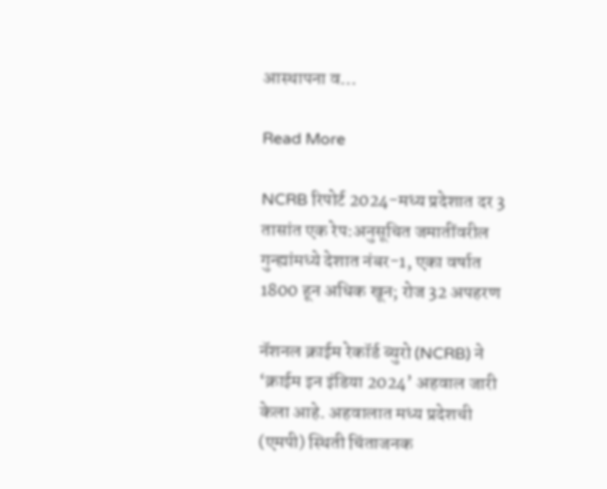आस्थापना व…

Read More

NCRB रिपोर्ट 2024-मध्य प्रदेशात दर 3 तासांत एक रेप:अनुसूचित जमातींवरील गुन्ह्यांमध्ये देशात नंबर-1, एका वर्षात 1800 हून अधिक खून; रोज 32 अपहरण

नॅशनल क्राईम रेकॉर्ड ब्युरो (NCRB) ने ‘क्राईम इन इंडिया 2024’ अहवाल जारी केला आहे. अहवालात मध्य प्रदेशची (एमपी) स्थिती चिंताजनक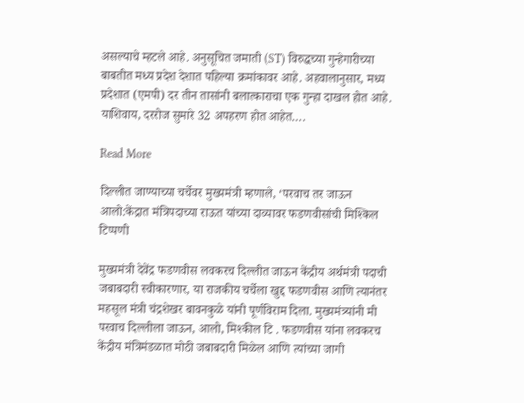असल्याचे म्हटले आहे. अनुसूचित जमाती (ST) विरुद्धच्या गुन्हेगारीच्या बाबतीत मध्य प्रदेश देशात पहिल्या क्रमांकावर आहे. अहवालानुसार, मध्य प्रदेशात (एमपी) दर तीन तासांनी बलात्काराचा एक गुन्हा दाखल होत आहे. याशिवाय, दररोज सुमारे 32 अपहरण होत आहेत….

Read More

दिल्लीत जाण्याच्या चर्चेवर मुख्यमंत्री म्हणाले, ‘परवाच तर जाऊन आलो:केंद्रात मंत्रिपदाच्या राऊत यांच्या दाव्यावर फडणवीसांची मिश्किल टिप्पणी

मुख्यमंत्री देवेंद्र फडणवीस लवकरच दिल्लीत जाऊन केंद्रीय अर्थमंत्री पदाची जबाबदारी स्वीकारणार, या राजकीय चर्चेला खुद्द फडणवीस आणि त्यानंतर महसूल मंत्री चंद्रशेखर बावनकुळे यांनी पूर्णविराम दिला. मुख्यमंत्र्यांनी मी परवाच दिल्लीला जाऊन, आलो, मिश्कील टि . फडणवीस यांना लवकरच केंद्रीय मंत्रिमंडळात मोठी जबाबदारी मिळेल आणि त्यांच्या जागी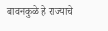बावनकुळे हे राज्याचे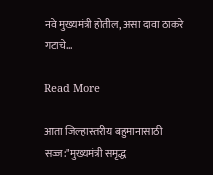नवे मुख्यमंत्री होतील, असा दावा ठाकरे गटाचे…

Read More

आता जिल्हास्तरीय बहुमानासाठी सज्ज:"मुख्यमंत्री समृद्ध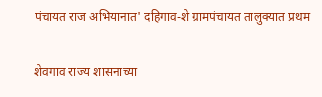पंचायत राज अभियानात' दहिगाव-शे ग्रामपंचायत तालुक्यात प्रथम

शेवगाव राज्य शासनाच्या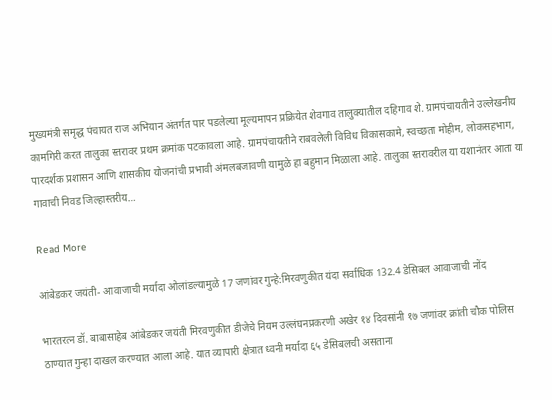मुख्यमंत्री समृद्ध पंचायत राज अभियान अंतर्गत पार पडलेल्या मूल्यमापन प्रक्रियेत शेवगाव तालुक्यातील दहिगाव शे. ग्रामपंचायतीने उल्लेखनीय कामगिरी करत तालुका स्तरावर प्रथम क्रमांक पटकावला आहे. ग्रामपंचायतीने राबवलेली विविध विकासकामे, स्वच्छता मोहीम, लोकसहभाग, पारदर्शक प्रशासन आणि शासकीय योजनांची प्रभावी अंमलबजावणी यामुळे हा बहुमान मिळाला आहे. तालुका स्तरावरील या यशानंतर आता या गावाची निवड जिल्हास्तरीय…

Read More

आंबेडकर जयंती- आवाजाची मर्यादा ओलांडल्यामुळे 17 जणांवर गुन्हे:मिरवणुकीत यंदा सर्वाधिक 132.4 डेसिबल आवाजाची नोंद

भारतरत्न डॉ. बाबासाहेब आंबेडकर जयंती मिरवणुकीत डीजेचे नियम उल्लंघनप्रकरणी अखेर १४ दिवसांनी १७ जणांवर क्रांती चौक पोलिस ठाण्यात गुन्हा दाखल करण्यात आला आहे. यात व्यापारी क्षेत्रात ध्वनी मर्यादा ६५ डेसिबलची असताना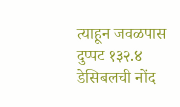त्याहून जवळपास दुप्पट १३२.४ डेसिबलची नोंद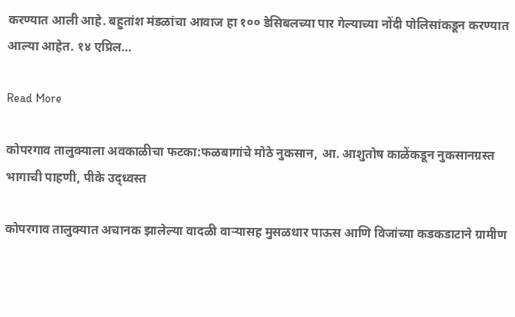करण्यात आली आहे. बहुतांश मंडळांचा आवाज हा १०० डेसिबलच्या पार गेल्याच्या नोंदी पोलिसांकडून करण्यात आल्या आहेत. १४ एप्रिल…

Read More

कोपरगाव तालुक्याला अवकाळीचा फटका:फळबागांचे मोठे नुकसान, आ. आशुतोष काळेंकडून नुकसानग्रस्त भागाची पाहणी, पीके उद्ध्वस्त

कोपरगाव तालुक्यात अचानक झालेल्या वादळी वाऱ्यासह मुसळधार पाऊस आणि विजांच्या कडकडाटाने ग्रामीण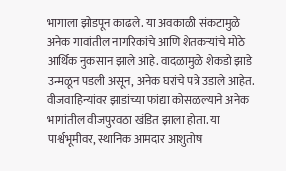भागाला झोडपून काढले. या अवकाळी संकटामुळे अनेक गावांतील नागरिकांचे आणि शेतकऱ्यांचे मोठे आर्थिक नुकसान झाले आहे. वादळामुळे शेकडो झाडे उन्मळून पडली असून, अनेक घरांचे पत्रे उडाले आहेत. वीजवाहिन्यांवर झाडांच्या फांद्या कोसळल्याने अनेक भागांतील वीजपुरवठा खंडित झाला होता. या पार्श्वभूमीवर, स्थानिक आमदार आशुतोष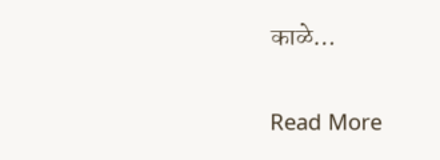काळे…

Read More